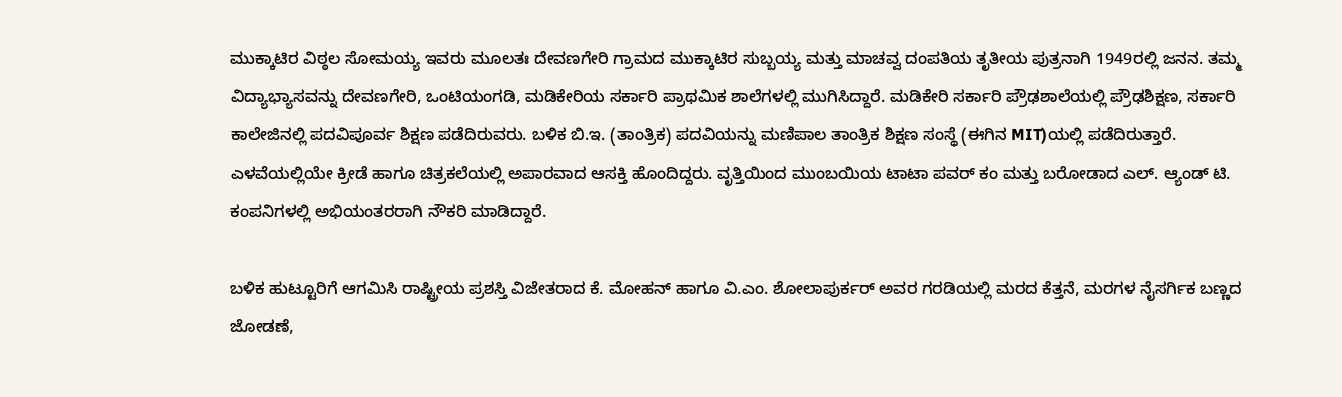ಮುಕ್ಕಾಟಿರ ವಿಠ್ಠಲ ಸೋಮಯ್ಯ ಇವರು ಮೂಲತಃ ದೇವಣಗೇರಿ ಗ್ರಾಮದ ಮುಕ್ಕಾಟಿರ ಸುಬ್ಬಯ್ಯ ಮತ್ತು ಮಾಚವ್ವ ದಂಪತಿಯ ತೃತೀಯ ಪುತ್ರನಾಗಿ 1949ರಲ್ಲಿ ಜನನ. ತಮ್ಮ ವಿದ್ಯಾಭ್ಯಾಸವನ್ನು ದೇವಣಗೇರಿ, ಒಂಟಿಯಂಗಡಿ, ಮಡಿಕೇರಿಯ ಸರ್ಕಾರಿ ಪ್ರಾಥಮಿಕ ಶಾಲೆಗಳಲ್ಲಿ ಮುಗಿಸಿದ್ದಾರೆ. ಮಡಿಕೇರಿ ಸರ್ಕಾರಿ ಪ್ರೌಢಶಾಲೆಯಲ್ಲಿ ಪ್ರೌಢಶಿಕ್ಷಣ, ಸರ್ಕಾರಿ ಕಾಲೇಜಿನಲ್ಲಿ ಪದವಿಪೂರ್ವ ಶಿಕ್ಷಣ ಪಡೆದಿರುವರು. ಬಳಿಕ ಬಿ.ಇ. (ತಾಂತ್ರಿಕ) ಪದವಿಯನ್ನು ಮಣಿಪಾಲ ತಾಂತ್ರಿಕ ಶಿಕ್ಷಣ ಸಂಸ್ಥೆ (ಈಗಿನ MIT)ಯಲ್ಲಿ ಪಡೆದಿರುತ್ತಾರೆ. ಎಳವೆಯಲ್ಲಿಯೇ ಕ್ರೀಡೆ ಹಾಗೂ ಚಿತ್ರಕಲೆಯಲ್ಲಿ ಅಪಾರವಾದ ಆಸಕ್ತಿ ಹೊಂದಿದ್ದರು. ವೃತ್ತಿಯಿಂದ ಮುಂಬಯಿಯ ಟಾಟಾ ಪವರ್ ಕಂ ಮತ್ತು ಬರೋಡಾದ ಎಲ್. ಆ್ಯಂಡ್ ಟಿ. ಕಂಪನಿಗಳಲ್ಲಿ ಅಭಿಯಂತರರಾಗಿ ನೌಕರಿ ಮಾಡಿದ್ದಾರೆ.

ಬಳಿಕ ಹುಟ್ಟೂರಿಗೆ ಆಗಮಿಸಿ ರಾಷ್ಟ್ರೀಯ ಪ್ರಶಸ್ತಿ ವಿಜೇತರಾದ ಕೆ. ಮೋಹನ್ ಹಾಗೂ ವಿ.ಎಂ. ಶೋಲಾಪುರ್ಕರ್ ಅವರ ಗರಡಿಯಲ್ಲಿ ಮರದ ಕೆತ್ತನೆ, ಮರಗಳ ನೈಸರ್ಗಿಕ ಬಣ್ಣದ ಜೋಡಣೆ,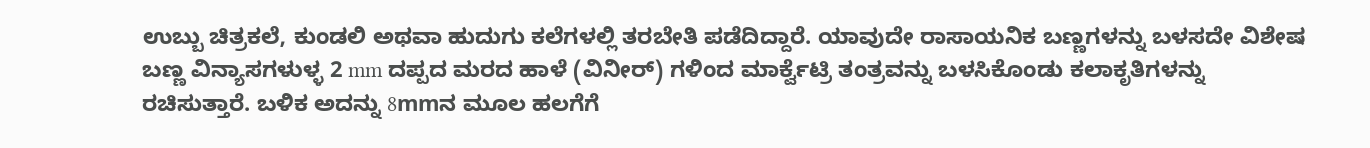ಉಬ್ಬು ಚಿತ್ರಕಲೆ, ಕುಂಡಲಿ ಅಥವಾ ಹುದುಗು ಕಲೆಗಳಲ್ಲಿ ತರಬೇತಿ ಪಡೆದಿದ್ದಾರೆ. ಯಾವುದೇ ರಾಸಾಯನಿಕ ಬಣ್ಣಗಳನ್ನು ಬಳಸದೇ ವಿಶೇಷ ಬಣ್ಣ ವಿನ್ಯಾಸಗಳುಳ್ಳ 2 mm ದಪ್ಪದ ಮರದ ಹಾಳೆ (ವಿನೀರ್) ಗಳಿಂದ ಮಾರ್ಕ್ವೆಟ್ರಿ ತಂತ್ರವನ್ನು ಬಳಸಿಕೊಂಡು ಕಲಾಕೃತಿಗಳನ್ನು ರಚಿಸುತ್ತಾರೆ. ಬಳಿಕ ಅದನ್ನು 8mmನ ಮೂಲ ಹಲಗೆಗೆ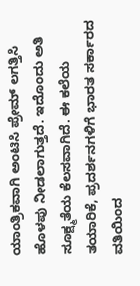ಯಾಂತ್ರಿಕವಾಗಿ ಅಂಟಿಸಿ ಪ್ರೇಮ್ ಲಗತ್ತಿಸಿ ಹೊಳಪು ನೀಡಲಾಗುತ್ತದೆ. ಇದೊಂದು ಅತಿ ಸೂಕ್ಷ್ಮತೆಯ ಕೆಲಸವಾಗಿದೆ. ಈ ಕಲೆಯ ತಯಾರಿಕೆ, ಪ್ರದರ್ಶನಗಳಿಗೆ ಭಾರತ ಸರ್ಕಾರದ ವತಿಯಿಂದ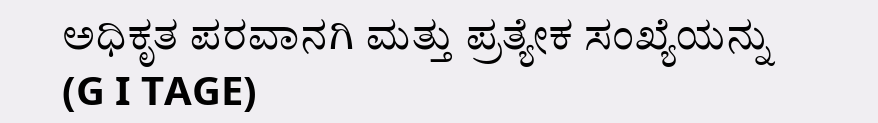ಅಧಿಕೃತ ಪರವಾನಗಿ ಮತ್ತು ಪ್ರತ್ಯೇಕ ಸಂಖ್ಯೆಯನ್ನು (G I TAGE)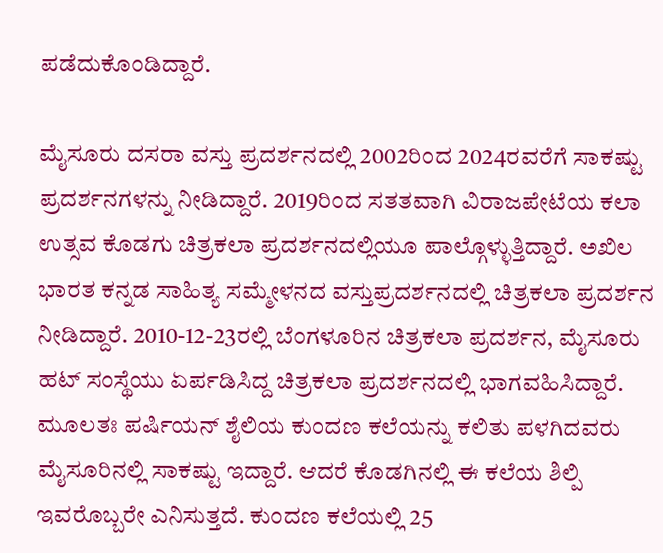ಪಡೆದುಕೊಂಡಿದ್ದಾರೆ.

ಮೈಸೂರು ದಸರಾ ವಸ್ತು ಪ್ರದರ್ಶನದಲ್ಲಿ 2002ರಿಂದ 2024ರವರೆಗೆ ಸಾಕಷ್ಟು ಪ್ರದರ್ಶನಗಳನ್ನು ನೀಡಿದ್ದಾರೆ. 2019ರಿಂದ ಸತತವಾಗಿ ವಿರಾಜಪೇಟೆಯ ಕಲಾ ಉತ್ಸವ ಕೊಡಗು ಚಿತ್ರಕಲಾ ಪ್ರದರ್ಶನದಲ್ಲಿಯೂ ಪಾಲ್ಗೊಳ್ಳುತ್ತಿದ್ದಾರೆ. ಅಖಿಲ ಭಾರತ ಕನ್ನಡ ಸಾಹಿತ್ಯ ಸಮ್ಮೇಳನದ ವಸ್ತುಪ್ರದರ್ಶನದಲ್ಲಿ ಚಿತ್ರಕಲಾ ಪ್ರದರ್ಶನ ನೀಡಿದ್ದಾರೆ. 2010-12-23ರಲ್ಲಿ ಬೆಂಗಳೂರಿನ ಚಿತ್ರಕಲಾ ಪ್ರದರ್ಶನ, ಮೈಸೂರು ಹಟ್ ಸಂಸ್ಥೆಯು ಏರ್ಪಡಿಸಿದ್ದ ಚಿತ್ರಕಲಾ ಪ್ರದರ್ಶನದಲ್ಲಿ ಭಾಗವಹಿಸಿದ್ದಾರೆ. ಮೂಲತಃ ಪರ್ಷಿಯನ್ ಶೈಲಿಯ ಕುಂದಣ ಕಲೆಯನ್ನು ಕಲಿತು ಪಳಗಿದವರು ಮೈಸೂರಿನಲ್ಲಿ ಸಾಕಷ್ಟು ಇದ್ದಾರೆ. ಆದರೆ ಕೊಡಗಿನಲ್ಲಿ ಈ ಕಲೆಯ ಶಿಲ್ಪಿ ಇವರೊಬ್ಬರೇ ಎನಿಸುತ್ತದೆ. ಕುಂದಣ ಕಲೆಯಲ್ಲಿ 25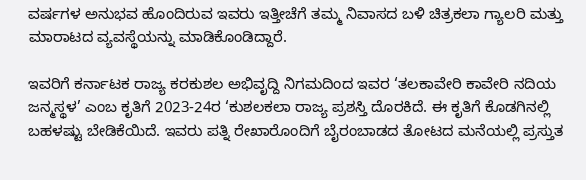ವರ್ಷಗಳ ಅನುಭವ ಹೊಂದಿರುವ ಇವರು ಇತ್ತೀಚೆಗೆ ತಮ್ಮ ನಿವಾಸದ ಬಳಿ ಚಿತ್ರಕಲಾ ಗ್ಯಾಲರಿ ಮತ್ತು ಮಾರಾಟದ ವ್ಯವಸ್ಥೆಯನ್ನು ಮಾಡಿಕೊಂಡಿದ್ದಾರೆ.

ಇವರಿಗೆ ಕರ್ನಾಟಕ ರಾಜ್ಯ ಕರಕುಶಲ ಅಭಿವೃದ್ದಿ ನಿಗಮದಿಂದ ಇವರ ‘ತಲಕಾವೇರಿ ಕಾವೇರಿ ನದಿಯ ಜನ್ಮಸ್ಥಳ’ ಎಂಬ ಕೃತಿಗೆ 2023-24ರ ‘ಕುಶಲಕಲಾ ರಾಜ್ಯ ಪ್ರಶಸ್ತಿ ದೊರಕಿದೆ. ಈ ಕೃತಿಗೆ ಕೊಡಗಿನಲ್ಲಿ ಬಹಳಷ್ಟು ಬೇಡಿಕೆಯಿದೆ. ಇವರು ಪತ್ನಿ ರೇಖಾರೊಂದಿಗೆ ಬೈರಂಬಾಡದ ತೋಟದ ಮನೆಯಲ್ಲಿ ಪ್ರಸ್ತುತ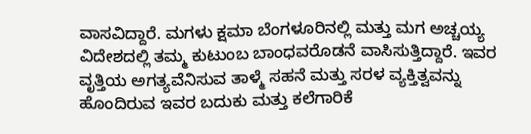ವಾಸವಿದ್ದಾರೆ. ಮಗಳು ಕ್ಷಮಾ ಬೆಂಗಳೂರಿನಲ್ಲಿ ಮತ್ತು ಮಗ ಅಚ್ಚಯ್ಯ ವಿದೇಶದಲ್ಲಿ ತಮ್ಮ ಕುಟುಂಬ ಬಾಂಧವರೊಡನೆ ವಾಸಿಸುತ್ತಿದ್ದಾರೆ. ಇವರ ವೃತ್ತಿಯ ಅಗತ್ಯವೆನಿಸುವ ತಾಳ್ಮೆ ಸಹನೆ ಮತ್ತು ಸರಳ ವ್ಯಕ್ತಿತ್ವವನ್ನು ಹೊಂದಿರುವ ಇವರ ಬದುಕು ಮತ್ತು ಕಲೆಗಾರಿಕೆ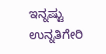ಇನ್ನಷ್ಟು ಉನ್ನತಿಗೇರಿ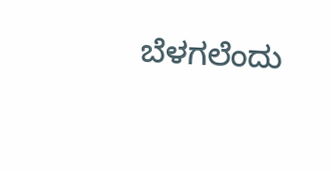ಬೆಳಗಲೆಂದು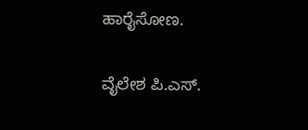ಹಾರೈಸೋಣ.

ವೈಲೇಶ ಪಿ.ಎಸ್.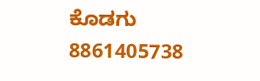ಕೊಡಗು
8861405738